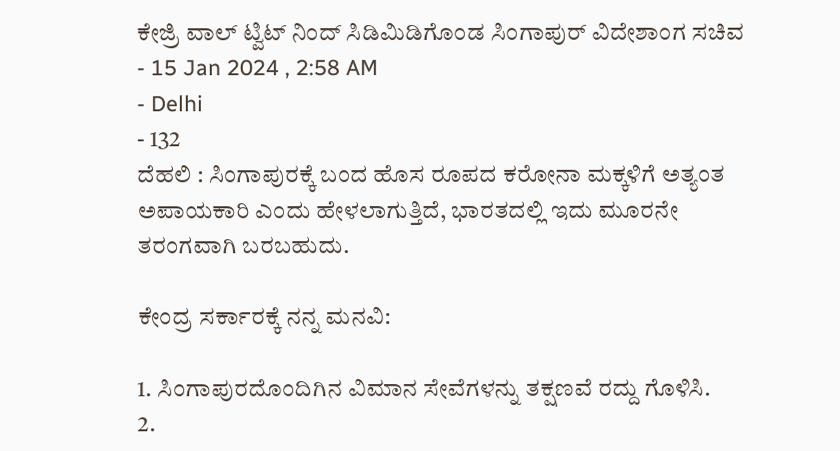ಕೇಜ್ರಿ ವಾಲ್ ಟ್ವಿಟ್ ನಿಂದ್ ಸಿಡಿಮಿಡಿಗೊಂಡ ಸಿಂಗಾಪುರ್ ವಿದೇಶಾಂಗ ಸಚಿವ
- 15 Jan 2024 , 2:58 AM
- Delhi
- 132
ದೆಹಲಿ : ಸಿಂಗಾಪುರಕ್ಕೆ ಬಂದ ಹೊಸ ರೂಪದ ಕರೋನಾ ಮಕ್ಕಳಿಗೆ ಅತ್ಯಂತ ಅಪಾಯಕಾರಿ ಎಂದು ಹೇಳಲಾಗುತ್ತಿದೆ, ಭಾರತದಲ್ಲಿ ಇದು ಮೂರನೇ ತರಂಗವಾಗಿ ಬರಬಹುದು.

ಕೇಂದ್ರ ಸರ್ಕಾರಕ್ಕೆ ನನ್ನ ಮನವಿ:

1. ಸಿಂಗಾಪುರದೊಂದಿಗಿನ ವಿಮಾನ ಸೇವೆಗಳನ್ನು ತಕ್ಷಣವೆ ರದ್ದು ಗೊಳಿಸಿ.
2.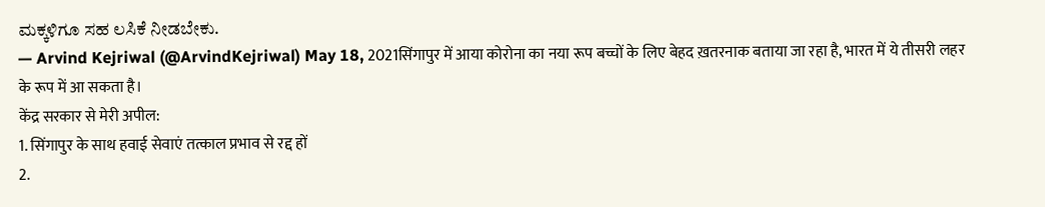ಮಕ್ಕಳಿಗೂ ಸಹ ಲಸಿಕೆ ನೀಡಬೇಕು.
— Arvind Kejriwal (@ArvindKejriwal) May 18, 2021सिंगापुर में आया कोरोना का नया रूप बच्चों के लिए बेहद ख़तरनाक बताया जा रहा है, भारत में ये तीसरी लहर के रूप में आ सकता है।
केंद्र सरकार से मेरी अपील:
1. सिंगापुर के साथ हवाई सेवाएं तत्काल प्रभाव से रद्द हों
2.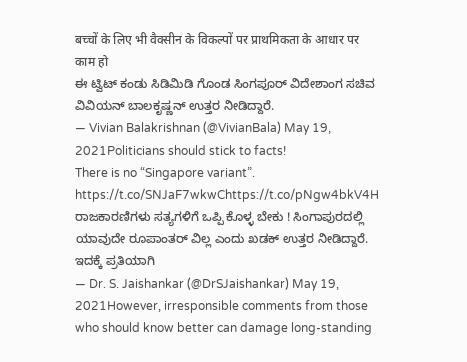बच्चों के लिए भी वैक्सीन के विकल्पों पर प्राथमिकता के आधार पर काम हो
ಈ ಟ್ವಿಟ್ ಕಂಡು ಸಿಡಿಮಿಡಿ ಗೊಂಡ ಸಿಂಗಪೂರ್ ವಿದೇಶಾಂಗ ಸಚಿವ ವಿವಿಯನ್ ಬಾಲಕೃಷ್ಣನ್ ಉತ್ತರ ನೀಡಿದ್ದಾರೆ.
— Vivian Balakrishnan (@VivianBala) May 19, 2021Politicians should stick to facts!
There is no “Singapore variant”. https://t.co/SNJaF7wkwChttps://t.co/pNgw4bkV4H
ರಾಜಕಾರಣಿಗಳು ಸತ್ಯಗಳಿಗೆ ಒಪ್ಪಿ ಕೊಳ್ಳ ಬೇಕು ! ಸಿಂಗಾಪುರದಲ್ಲಿ ಯಾವುದೇ ರೂಪಾಂತರ್ ವಿಲ್ಲ ಎಂದು ಖಡಕ್ ಉತ್ತರ ನೀಡಿದ್ದಾರೆ.
ಇದಕ್ಕೆ ಪ್ರತಿಯಾಗಿ
— Dr. S. Jaishankar (@DrSJaishankar) May 19, 2021However, irresponsible comments from those who should know better can damage long-standing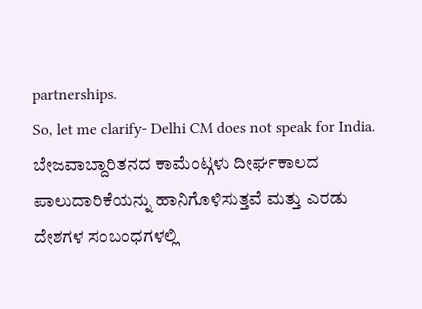partnerships.
So, let me clarify- Delhi CM does not speak for India.
ಬೇಜವಾಬ್ದಾರಿತನದ ಕಾಮೆಂಟ್ಗಳು ದೀರ್ಘಕಾಲದ ಪಾಲುದಾರಿಕೆಯನ್ನು ಹಾನಿಗೊಳಿಸುತ್ತವೆ ಮತ್ತು ಎರಡು ದೇಶಗಳ ಸಂಬಂಧಗಳಲ್ಲಿ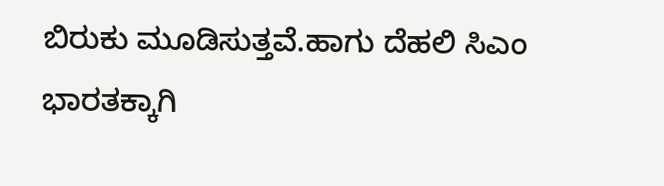ಬಿರುಕು ಮೂಡಿಸುತ್ತವೆ.ಹಾಗು ದೆಹಲಿ ಸಿಎಂ ಭಾರತಕ್ಕಾಗಿ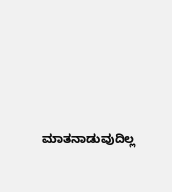ಮಾತನಾಡುವುದಿಲ್ಲ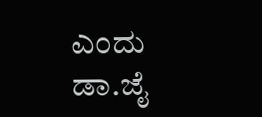ಎಂದು ಡಾ.ಜೈ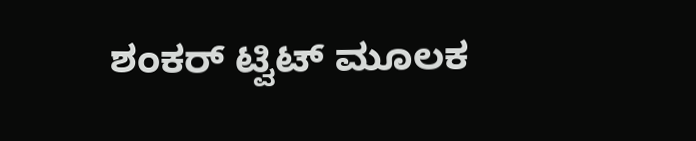ಶಂಕರ್ ಟ್ವಿಟ್ ಮೂಲಕ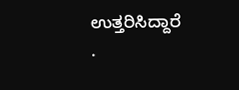ಉತ್ತರಿಸಿದ್ದಾರೆ
.